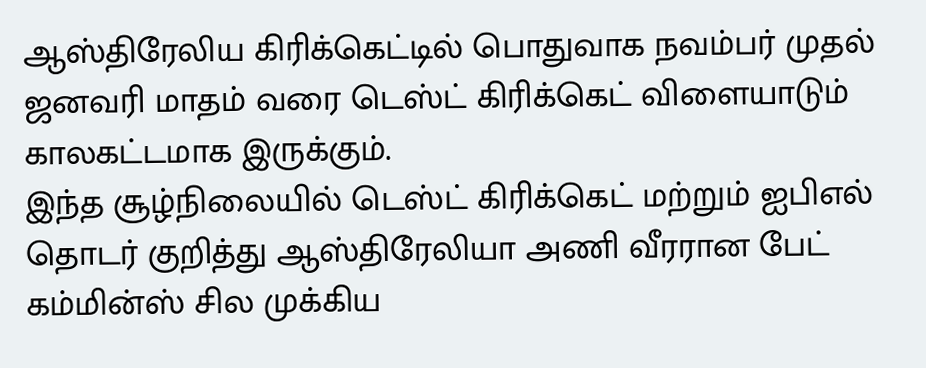ஆஸ்திரேலிய கிரிக்கெட்டில் பொதுவாக நவம்பர் முதல் ஜனவரி மாதம் வரை டெஸ்ட் கிரிக்கெட் விளையாடும் காலகட்டமாக இருக்கும்.
இந்த சூழ்நிலையில் டெஸ்ட் கிரிக்கெட் மற்றும் ஐபிஎல் தொடர் குறித்து ஆஸ்திரேலியா அணி வீரரான பேட் கம்மின்ஸ் சில முக்கிய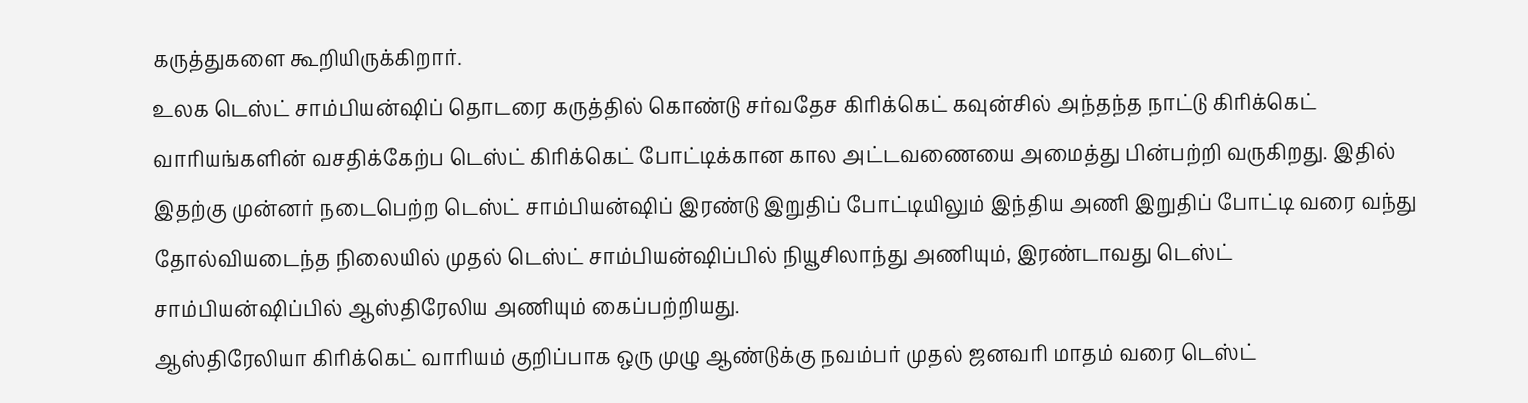கருத்துகளை கூறியிருக்கிறார்.
உலக டெஸ்ட் சாம்பியன்ஷிப் தொடரை கருத்தில் கொண்டு சர்வதேச கிரிக்கெட் கவுன்சில் அந்தந்த நாட்டு கிரிக்கெட் வாரியங்களின் வசதிக்கேற்ப டெஸ்ட் கிரிக்கெட் போட்டிக்கான கால அட்டவணையை அமைத்து பின்பற்றி வருகிறது. இதில் இதற்கு முன்னர் நடைபெற்ற டெஸ்ட் சாம்பியன்ஷிப் இரண்டு இறுதிப் போட்டியிலும் இந்திய அணி இறுதிப் போட்டி வரை வந்து தோல்வியடைந்த நிலையில் முதல் டெஸ்ட் சாம்பியன்ஷிப்பில் நியூசிலாந்து அணியும், இரண்டாவது டெஸ்ட் சாம்பியன்ஷிப்பில் ஆஸ்திரேலிய அணியும் கைப்பற்றியது.
ஆஸ்திரேலியா கிரிக்கெட் வாரியம் குறிப்பாக ஒரு முழு ஆண்டுக்கு நவம்பர் முதல் ஜனவரி மாதம் வரை டெஸ்ட்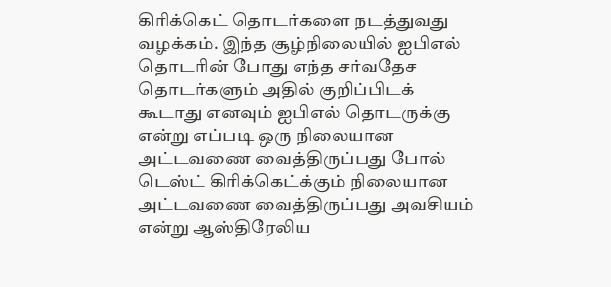கிரிக்கெட் தொடர்களை நடத்துவது வழக்கம். இந்த சூழ்நிலையில் ஐபிஎல் தொடரின் போது எந்த சர்வதேச தொடர்களும் அதில் குறிப்பிடக் கூடாது எனவும் ஐபிஎல் தொடருக்கு என்று எப்படி ஒரு நிலையான அட்டவணை வைத்திருப்பது போல் டெஸ்ட் கிரிக்கெட்க்கும் நிலையான அட்டவணை வைத்திருப்பது அவசியம் என்று ஆஸ்திரேலிய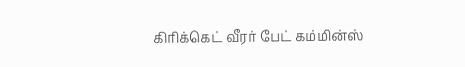கிரிக்கெட் வீரர் பேட் கம்மின்ஸ்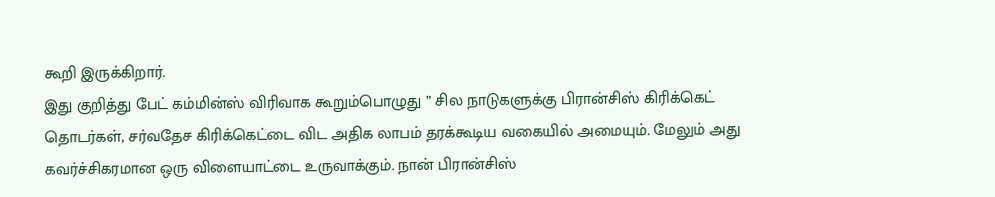கூறி இருக்கிறார்.
இது குறித்து பேட் கம்மின்ஸ் விரிவாக கூறும்பொழுது ” சில நாடுகளுக்கு பிரான்சிஸ் கிரிக்கெட் தொடர்கள், சர்வதேச கிரிக்கெட்டை விட அதிக லாபம் தரக்கூடிய வகையில் அமையும். மேலும் அது கவர்ச்சிகரமான ஒரு விளையாட்டை உருவாக்கும். நான் பிரான்சிஸ்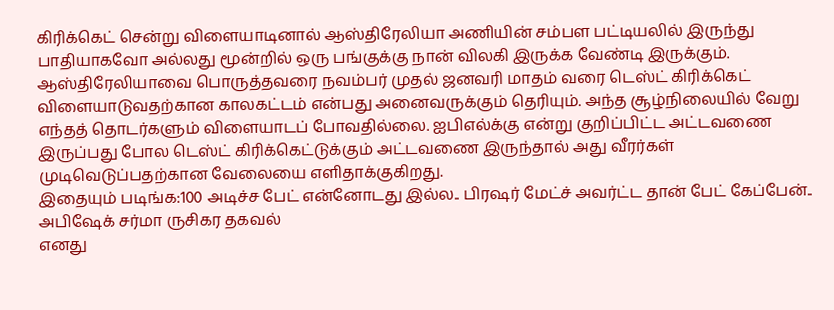கிரிக்கெட் சென்று விளையாடினால் ஆஸ்திரேலியா அணியின் சம்பள பட்டியலில் இருந்து பாதியாகவோ அல்லது மூன்றில் ஒரு பங்குக்கு நான் விலகி இருக்க வேண்டி இருக்கும்.
ஆஸ்திரேலியாவை பொருத்தவரை நவம்பர் முதல் ஜனவரி மாதம் வரை டெஸ்ட் கிரிக்கெட் விளையாடுவதற்கான காலகட்டம் என்பது அனைவருக்கும் தெரியும். அந்த சூழ்நிலையில் வேறு எந்தத் தொடர்களும் விளையாடப் போவதில்லை. ஐபிஎல்க்கு என்று குறிப்பிட்ட அட்டவணை இருப்பது போல டெஸ்ட் கிரிக்கெட்டுக்கும் அட்டவணை இருந்தால் அது வீரர்கள் முடிவெடுப்பதற்கான வேலையை எளிதாக்குகிறது.
இதையும் படிங்க:100 அடிச்ச பேட் என்னோடது இல்ல.. பிரஷர் மேட்ச் அவர்ட்ட தான் பேட் கேப்பேன்.. அபிஷேக் சர்மா ருசிகர தகவல்
எனது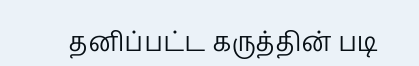தனிப்பட்ட கருத்தின் படி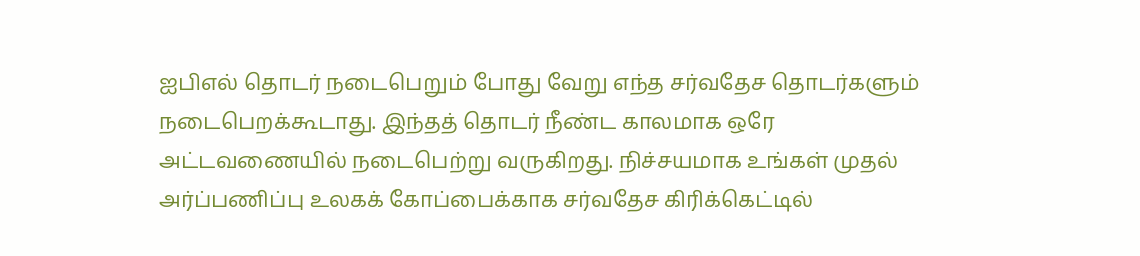ஐபிஎல் தொடர் நடைபெறும் போது வேறு எந்த சர்வதேச தொடர்களும் நடைபெறக்கூடாது. இந்தத் தொடர் நீண்ட காலமாக ஒரே அட்டவணையில் நடைபெற்று வருகிறது. நிச்சயமாக உங்கள் முதல் அர்ப்பணிப்பு உலகக் கோப்பைக்காக சர்வதேச கிரிக்கெட்டில்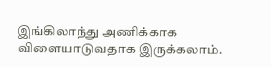இங்கிலாந்து அணிக்காக விளையாடுவதாக இருக்கலாம்.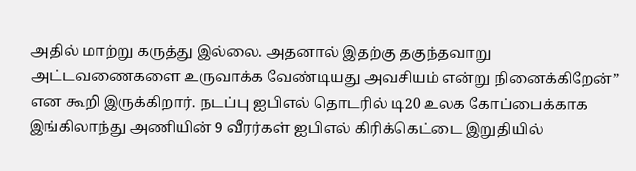அதில் மாற்று கருத்து இல்லை. அதனால் இதற்கு தகுந்தவாறு அட்டவணைகளை உருவாக்க வேண்டியது அவசியம் என்று நினைக்கிறேன்” என கூறி இருக்கிறார். நடப்பு ஐபிஎல் தொடரில் டி20 உலக கோப்பைக்காக இங்கிலாந்து அணியின் 9 வீரர்கள் ஐபிஎல் கிரிக்கெட்டை இறுதியில்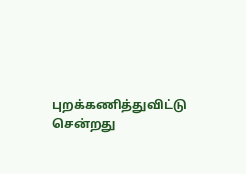புறக்கணித்துவிட்டு சென்றது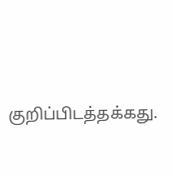குறிப்பிடத்தக்கது.